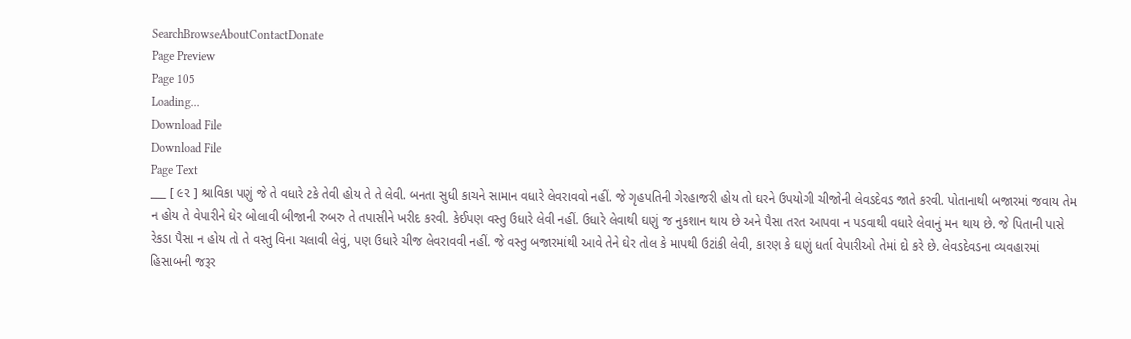SearchBrowseAboutContactDonate
Page Preview
Page 105
Loading...
Download File
Download File
Page Text
___ [ ૯૨ ] શ્રાવિકા પણું જે તે વધારે ટકે તેવી હોય તે તે લેવી. બનતા સુધી કાચને સામાન વધારે લેવરાવવો નહીં. જે ગૃહપતિની ગેરહાજરી હોય તો ઘરને ઉપયોગી ચીજોની લેવડદેવડ જાતે કરવી. પોતાનાથી બજારમાં જવાય તેમ ન હોય તે વેપારીને ઘેર બોલાવી બીજાની રુબરુ તે તપાસીને ખરીદ કરવી. કેઈપણ વસ્તુ ઉધારે લેવી નહીં. ઉધારે લેવાથી ઘણું જ નુકશાન થાય છે અને પૈસા તરત આપવા ન પડવાથી વધારે લેવાનું મન થાય છે. જે પિતાની પાસે રેકડા પૈસા ન હોય તો તે વસ્તુ વિના ચલાવી લેવું, પણ ઉધારે ચીજ લેવરાવવી નહીં. જે વસ્તુ બજારમાંથી આવે તેને ઘેર તોલ કે માપથી ઉટાંકી લેવી, કારણ કે ઘણું ધર્તા વેપારીઓ તેમાં દો કરે છે. લેવડદેવડના વ્યવહારમાં હિસાબની જરૂર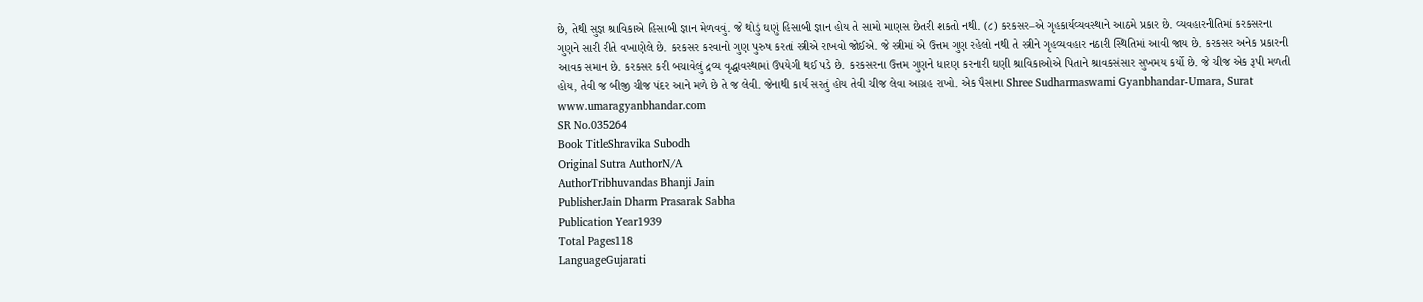છે, તેથી સુજ્ઞ શ્રાવિકાએ હિસાબી જ્ઞાન મેળવવું. જે થોડું ઘણું હિસાબી જ્ઞાન હોય તે સામો માણસ છેતરી શકતો નથી. (૮) કરકસર–એ ગૃહકાર્યવ્યવસ્થાને આઠમે પ્રકાર છે. વ્યવહારનીતિમાં કરકસરના ગુણને સારી રીતે વખાણેલે છે. કરકસર કરવાનો ગુણ પુરુષ કરતાં સ્ત્રીએ રાખવો જોઈએ. જે સ્ત્રીમાં એ ઉત્તમ ગુણ રહેલો નથી તે સ્ત્રીને ગૃહવ્યવહાર નઠારી સ્થિતિમાં આવી જાય છે. કરકસર અનેક પ્રકારની આવક સમાન છે. કરકસર કરી બચાવેલું દ્રવ્ય વૃદ્ધાવસ્થામાં ઉપયેગી થઈ પડે છે. કરકસરના ઉત્તમ ગુણને ધારણ કરનારી ઘણી શ્રાવિકાઓએ પિતાને શ્રાવકસંસાર સુખમય કર્યો છે. જે ચીજ એક રૂપી મળતી હોય, તેવી જ બીજી ચીજ પંદર આને મળે છે તે જ લેવી. જેનાથી કાર્ય સરતું હોય તેવી ચીજ લેવા આગ્રહ રાખો. એક પૈસાના Shree Sudharmaswami Gyanbhandar-Umara, Surat www.umaragyanbhandar.com
SR No.035264
Book TitleShravika Subodh
Original Sutra AuthorN/A
AuthorTribhuvandas Bhanji Jain
PublisherJain Dharm Prasarak Sabha
Publication Year1939
Total Pages118
LanguageGujarati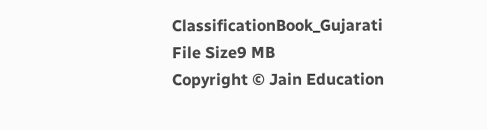ClassificationBook_Gujarati
File Size9 MB
Copyright © Jain Education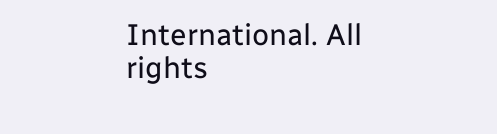International. All rights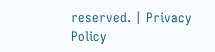reserved. | Privacy Policy